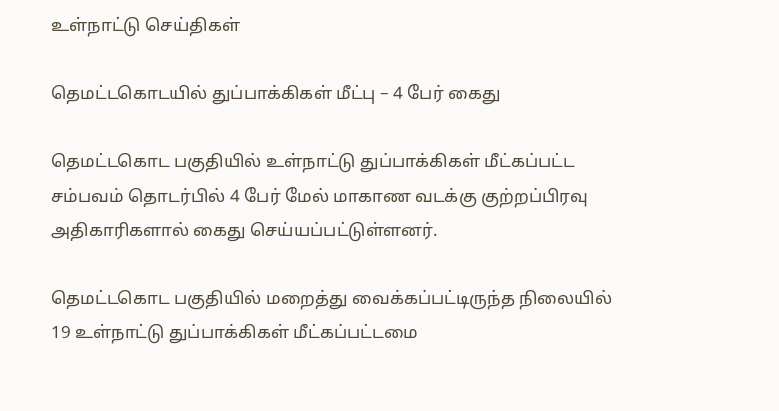உள்நாட்டு செய்திகள்

தெமட்டகொடயில் துப்பாக்கிகள் மீட்பு – 4 பேர் கைது

தெமட்டகொட பகுதியில் உள்நாட்டு துப்பாக்கிகள் மீட்கப்பட்ட சம்பவம் தொடர்பில் 4 பேர் மேல் மாகாண வடக்கு குற்றப்பிரவு அதிகாரிகளால் கைது செய்யப்பட்டுள்ளனர்.

தெமட்டகொட பகுதியில் மறைத்து வைக்கப்பட்டிருந்த நிலையில் 19 உள்நாட்டு துப்பாக்கிகள் மீட்கப்பட்டமை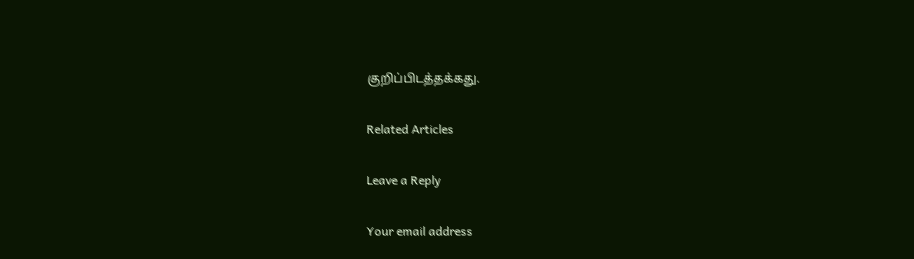குறிப்பிடத்தக்கது.

Related Articles

Leave a Reply

Your email address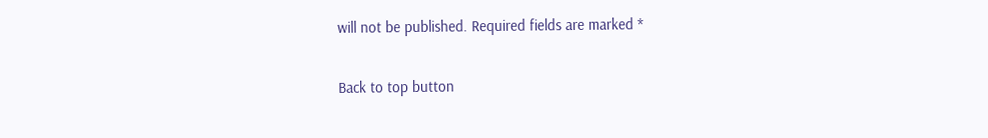will not be published. Required fields are marked *

Back to top button